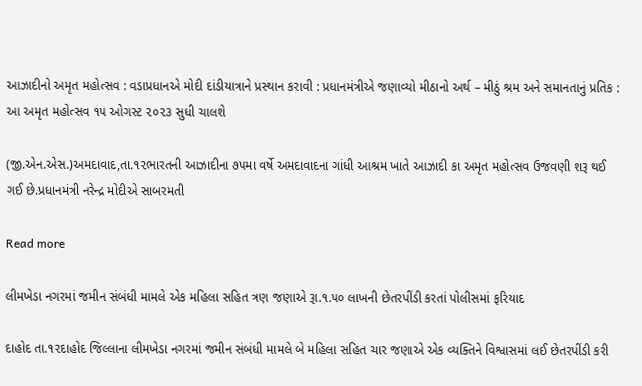આઝાદીનો અમૃત મહોત્સવ : વડાપ્રધાનએ મોદી દાંડીયાત્રાને પ્રસ્થાન કરાવી : પ્રધાનમંત્રીએ જણાવ્યો મીઠાનો અર્થ – મીઠું શ્રમ અને સમાનતાનું પ્રતિક : આ અમૃત મહોત્સવ ૧૫ ઓગસ્ટ ૨૦૨૩ સુધી ચાલશે

(જી.એન.એસ.)અમદાવાદ,તા.૧૨ભારતની આઝાદીના ૭૫મા વર્ષે અમદાવાદના ગાંધી આશ્રમ ખાતે આઝાદી કા અમૃત મહોત્સવ ઉજવણી શરૂ થઈ ગઈ છે.પ્રધાનમંત્રી નરેન્દ્ર મોદીએ સાબરમતી

Read more

લીમખેડા નગરમાં જમીન સંબંધી મામલે એક મહિલા સહિત ત્રણ જણાએ રૂા.૧.૫૦ લાખની છેતરપીંડી કરતાં પોલીસમાં ફરિયાદ

દાહોદ તા.૧૨દાહોદ જિલ્લાના લીમખેડા નગરમાં જમીન સંબંધી મામલે બે મહિલા સહિત ચાર જણાએ એક વ્યક્તિને વિશ્વાસમાં લઈ છેતરપીંડી કરી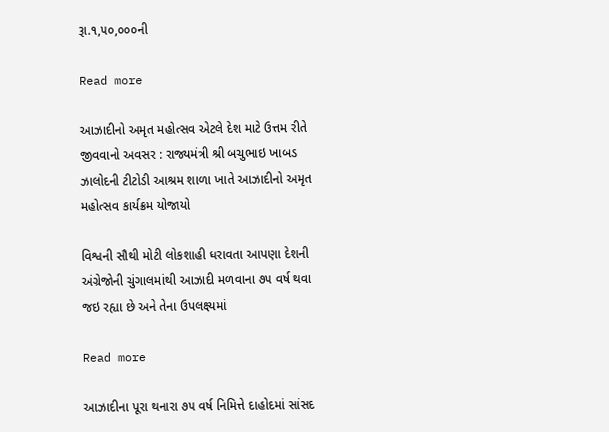રૂા.૧,૫૦,૦૦૦ની

Read more

આઝાદીનો અમૃત મહોત્સવ એટલે દેશ માટે ઉત્તમ રીતે જીવવાનો અવસર : રાજ્યમંત્રી શ્રી બચુભાઇ ખાબડ ઝાલોદની ટીટોડી આશ્રમ શાળા ખાતે આઝાદીનો અમૃત મહોત્સવ કાર્યક્રમ યોજાયો

વિશ્વની સૌથી મોટી લોકશાહી ધરાવતા આપણા દેશની અંગ્રેજોની ચુંગાલમાંથી આઝાદી મળવાના ૭૫ વર્ષ થવા જઇ રહ્યા છે અને તેના ઉપલક્ષ્યમાં

Read more

આઝાદીના પૂરા થનારા ૭૫ વર્ષ નિમિત્તે દાહોદમાં સાંસદ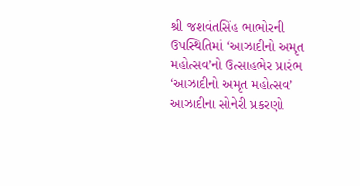શ્રી જશવંતસિંહ ભાભોરની ઉપસ્થિતિમાં ‘આઝાદીનો અમૃત મહોત્સવ’નો ઉત્સાહભેર પ્રારંભ ‘આઝાદીનો અમૃત મહોત્સવ’ આઝાદીના સોનેરી પ્રકરણો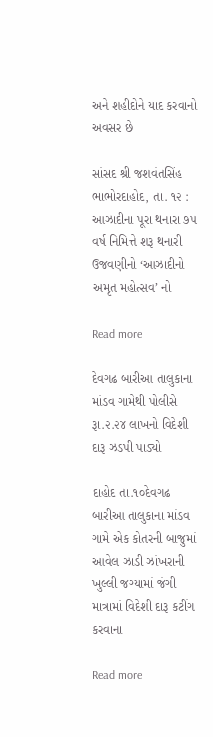અને શહીદોને યાદ કરવાનો અવસર છે

સાંસદ શ્રી જશવંતસિંહ ભાભોરદાહોદ, તા. ૧૨ : આઝાદીના પૂરા થનારા ૭૫ વર્ષ નિમિત્તે શરૂ થનારી ઉજવણીનો ‘આઝાદીનો અમૃત મહોત્સવ’ નો

Read more

દેવગઢ બારીઆ તાલુકાના માંડવ ગામેથી પોલીસે રૂા.૨.૨૪ લાખનો વિદેશી દારૂ ઝડપી પાડ્યો

દાહોદ તા.૧૦દેવગઢ બારીઆ તાલુકાના માંડવ ગામે એક કોતરની બાજુમાં આવેલ ઝાડી ઝાંખરાની ખુલ્લી જગ્યામાં જંગી માત્રામાં વિદેશી દારૂ કટીંગ કરવાના

Read more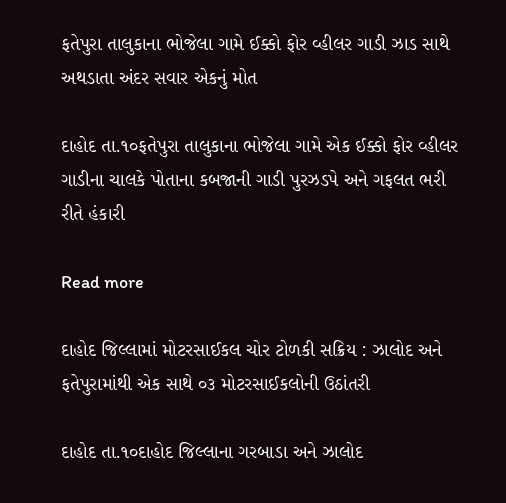ફતેપુરા તાલુકાના ભોજેલા ગામે ઈક્કો ફોર વ્હીલર ગાડી ઝાડ સાથે અથડાતા અંદર સવાર એકનું મોત

દાહોદ તા.૧૦ફતેપુરા તાલુકાના ભોજેલા ગામે એક ઈક્કો ફોર વ્હીલર ગાડીના ચાલકે પોતાના કબજાની ગાડી પુરઝડપે અને ગફલત ભરી રીતે હંકારી

Read more

દાહોદ જિલ્લામાં મોટરસાઈકલ ચોર ટોળકી સક્રિય : ઝાલોદ અને ફતેપુરામાંથી એક સાથે ૦૩ મોટરસાઈકલોની ઉઠાંતરી

દાહોદ તા.૧૦દાહોદ જિલ્લાના ગરબાડા અને ઝાલોદ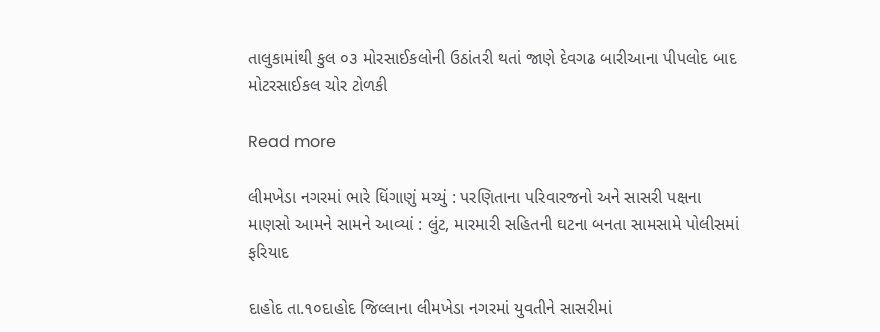તાલુકામાંથી કુલ ૦૩ મોરસાઈકલોની ઉઠાંતરી થતાં જાણે દેવગઢ બારીઆના પીપલોદ બાદ મોટરસાઈકલ ચોર ટોળકી

Read more

લીમખેડા નગરમાં ભારે ધિંગાણું મચ્યું : પરણિતાના પરિવારજનો અને સાસરી પક્ષના માણસો આમને સામને આવ્યાં : લુંટ, મારમારી સહિતની ઘટના બનતા સામસામે પોલીસમાં ફરિયાદ

દાહોદ તા.૧૦દાહોદ જિલ્લાના લીમખેડા નગરમાં યુવતીને સાસરીમાં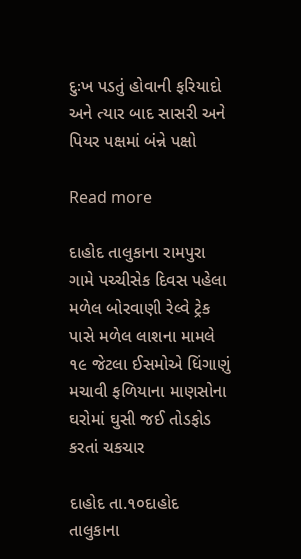દુઃખ પડતું હોવાની ફરિયાદો અને ત્યાર બાદ સાસરી અને પિયર પક્ષમાં બંન્ને પક્ષો

Read more

દાહોદ તાલુકાના રામપુરા ગામે પચ્ચીસેક દિવસ પહેલા મળેલ બોરવાણી રેલ્વે ટ્રેક પાસે મળેલ લાશના મામલે ૧૯ જેટલા ઈસમોએ ધિંગાણું મચાવી ફળિયાના માણસોના ઘરોમાં ઘુસી જઈ તોડફોડ કરતાં ચકચાર

દાહોદ તા.૧૦દાહોદ તાલુકાના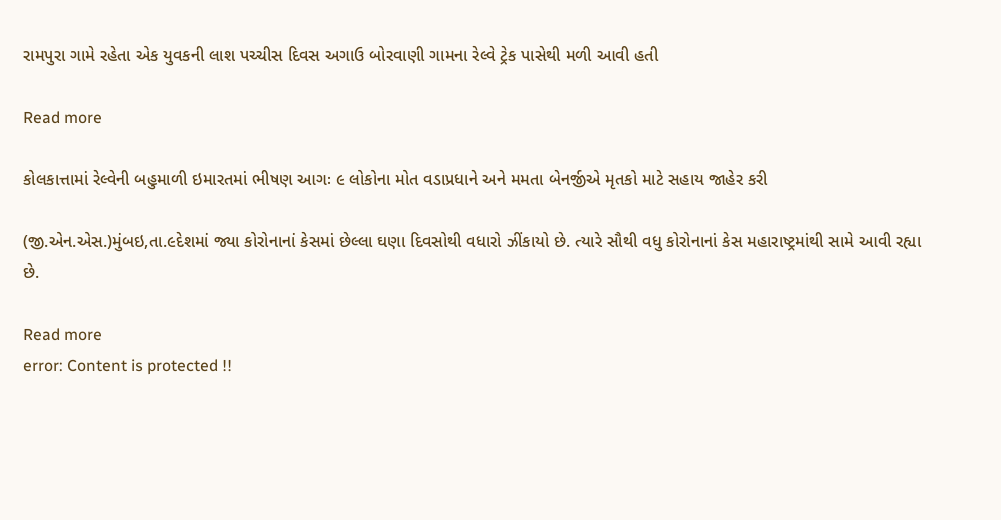રામપુરા ગામે રહેતા એક યુવકની લાશ પચ્ચીસ દિવસ અગાઉ બોરવાણી ગામના રેલ્વે ટ્રેક પાસેથી મળી આવી હતી

Read more

કોલકાત્તામાં રેલ્વેની બહુમાળી ઇમારતમાં ભીષણ આગઃ ૯ લોકોના મોત વડાપ્રધાને અને મમતા બેનર્જીએ મૃતકો માટે સહાય જાહેર કરી

(જી.એન.એસ.)મુંબઇ,તા.૯દેશમાં જ્યા કોરોનાનાં કેસમાં છેલ્લા ઘણા દિવસોથી વધારો ઝીંકાયો છે. ત્યારે સૌથી વધુ કોરોનાનાં કેસ મહારાષ્ટ્રમાંથી સામે આવી રહ્યા છે.

Read more
error: Content is protected !!